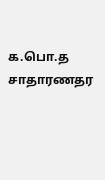க.பொ.த சாதாரணதர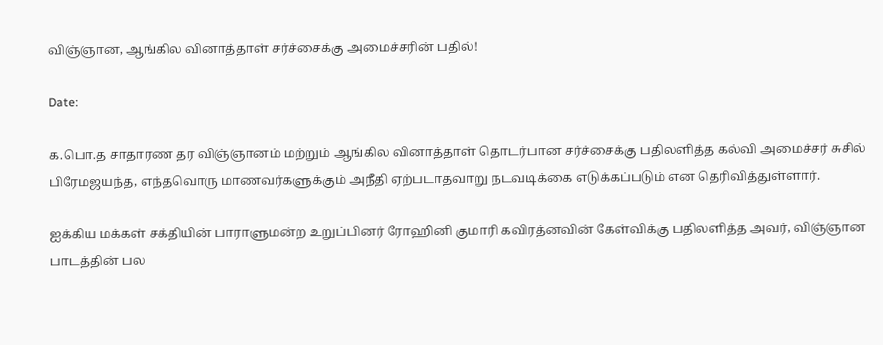விஞ்ஞான, ஆங்கில வினாத்தாள் சர்ச்சைக்கு அமைச்சரின் பதில்!

Date:

க.பொ.த சாதாரண தர விஞ்ஞானம் மற்றும் ஆங்கில வினாத்தாள் தொடர்பான சர்ச்சைக்கு பதிலளித்த கல்வி அமைச்சர் சுசில் பிரேமஜயந்த, எந்தவொரு மாணவர்களுக்கும் அநீதி ஏற்படாதவாறு நடவடிக்கை எடுக்கப்படும் என தெரிவித்துள்ளார்.

ஐக்கிய மக்கள் சக்தியின் பாராளுமன்ற உறுப்பினர் ரோஹினி குமாரி கவிரத்னவின் கேள்விக்கு பதிலளித்த அவர், விஞ்ஞான பாடத்தின் பல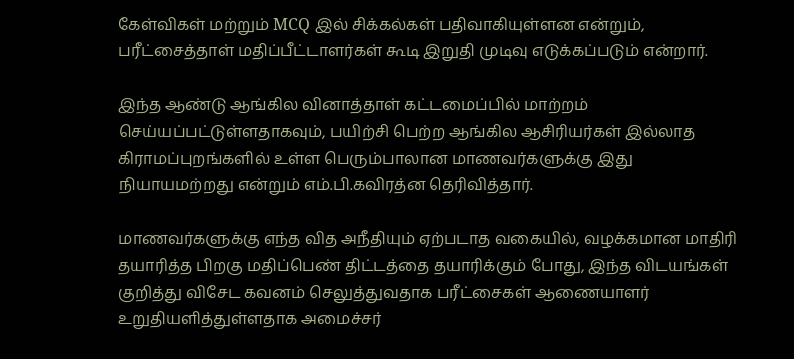கேள்விகள் மற்றும் MCQ இல் சிக்கல்கள் பதிவாகியுள்ளன என்றும், பரீட்சைத்தாள் மதிப்பீட்டாளர்கள் கூடி இறுதி முடிவு எடுக்கப்படும் என்றார்.

இந்த ஆண்டு ஆங்கில வினாத்தாள் கட்டமைப்பில் மாற்றம் செய்யப்பட்டுள்ளதாகவும், பயிற்சி பெற்ற ஆங்கில ஆசிரியர்கள் இல்லாத கிராமப்புறங்களில் உள்ள பெரும்பாலான மாணவர்களுக்கு இது நியாயமற்றது என்றும் எம்.பி.கவிரத்ன தெரிவித்தார்.

மாணவர்களுக்கு எந்த வித அநீதியும் ஏற்படாத வகையில், வழக்கமான மாதிரி தயாரித்த பிறகு மதிப்பெண் திட்டத்தை தயாரிக்கும் போது, இந்த விடயங்கள் குறித்து விசேட கவனம் செலுத்துவதாக பரீட்சைகள் ஆணையாளர் உறுதியளித்துள்ளதாக அமைச்சர்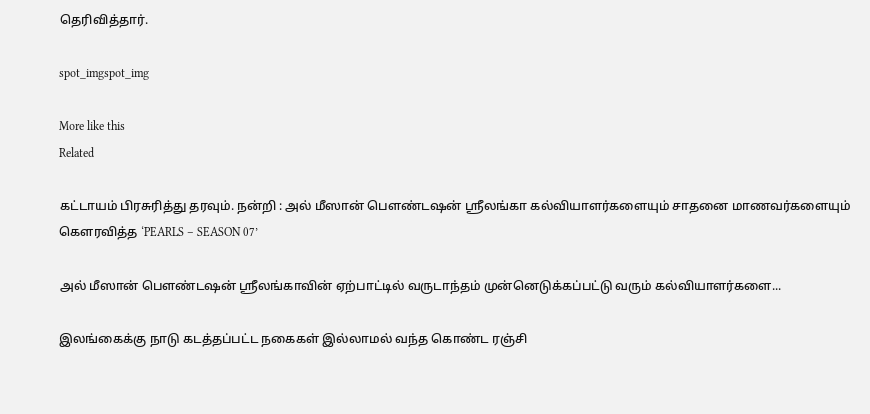தெரிவித்தார்.

spot_imgspot_img

More like this
Related

கட்டாயம் பிரசுரித்து தரவும். நன்றி : அல் மீஸான் பௌண்டஷன் ஸ்ரீலங்கா கல்வியாளர்களையும் சாதனை மாணவர்களையும் கௌரவித்த ‘PEARLS – SEASON 07’

அல் மீஸான் பௌண்டஷன் ஸ்ரீலங்காவின் ஏற்பாட்டில் வருடாந்தம் முன்னெடுக்கப்பட்டு வரும் கல்வியாளர்களை...

இலங்கைக்கு நாடு கடத்தப்பட்ட நகைகள் இல்லாமல் வந்த கொண்ட ரஞ்சி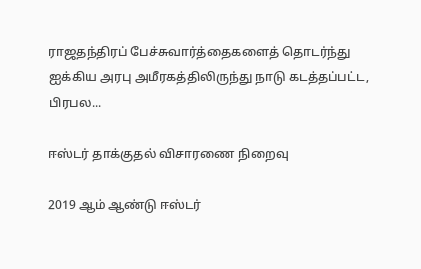ராஜதந்திரப் பேச்சுவார்த்தைகளைத் தொடர்ந்து ஐக்கிய அரபு அமீரகத்திலிருந்து நாடு கடத்தப்பட்ட, பிரபல...

ஈஸ்டர் தாக்குதல் விசாரணை நிறைவு

2019 ஆம் ஆண்டு ஈஸ்டர்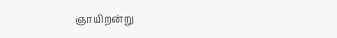ஞாயிறன்று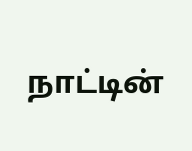நாட்டின்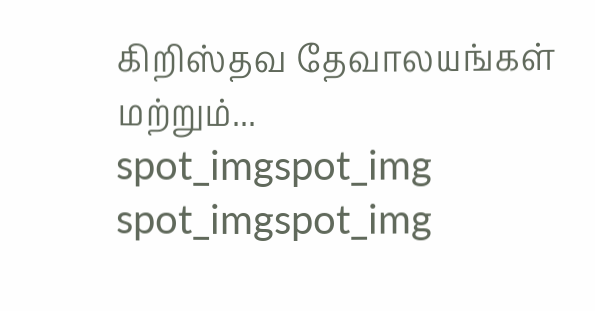கிறிஸ்தவ தேவாலயங்கள் மற்றும்...
spot_imgspot_img
spot_imgspot_img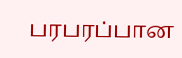பரபரப்பான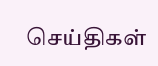செய்திகள்